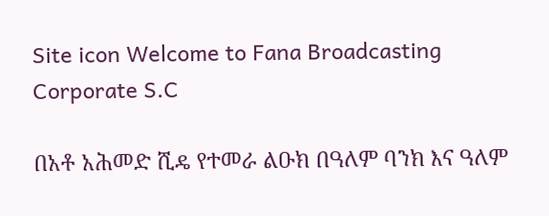Site icon Welcome to Fana Broadcasting Corporate S.C

በአቶ አሕመድ ሺዴ የተመራ ልዑክ በዓለም ባንክ እና ዓለም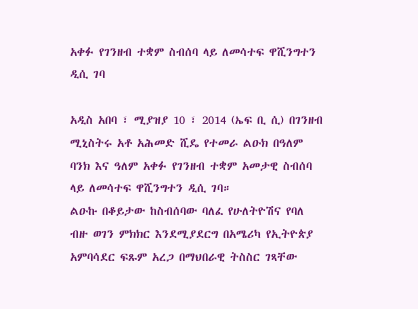አቀፉ የገንዘብ ተቋም ስብሰባ ላይ ለመሳተፍ ዋሺንግተን ዲሲ ገባ

አዲስ አበባ ፣ ሚያዝያ 10 ፣ 2014 (ኤፍ ቢ ሲ) በገንዘብ ሚኒስትሩ አቶ አሕመድ ሺዴ የተመራ ልዑክ በዓለም ባንክ እና ዓለም አቀፉ የገንዘብ ተቋም አመታዊ ስብሰባ ላይ ለመሳተፍ ዋሺንግተን ዲሲ ገባ።
ልዑኩ በቆይታው ከስብሰባው ባለፈ የሁለትዮሽና የባለ ብዙ ወገን ምክክር እንደሚያደርግ በአሜሪካ የኢትዮጵያ አምባሳደር ፍጹም አረጋ በማህበራዊ ትስስር ገጻቸው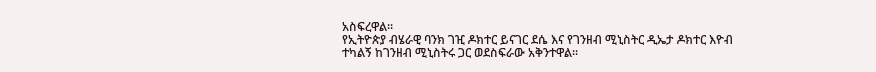አስፍረዋል።
የኢትዮጵያ ብሄራዊ ባንክ ገዢ ዶክተር ይናገር ደሴ እና የገንዘብ ሚኒስትር ዲኤታ ዶክተር እዮብ ተካልኝ ከገንዘብ ሚኒስትሩ ጋር ወደስፍራው አቅንተዋል።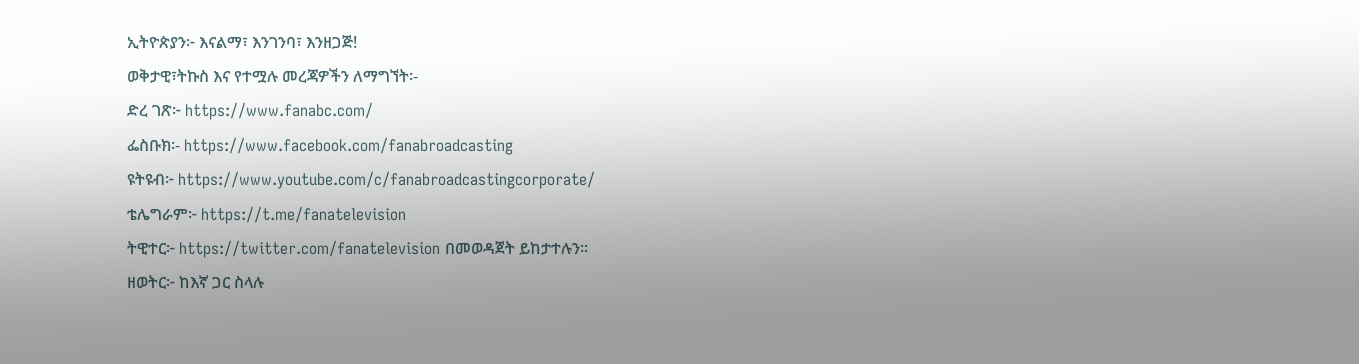ኢትዮጵያን፦ እናልማ፣ እንገንባ፣ እንዘጋጅ!
ወቅታዊ፣ትኩስ እና የተሟሉ መረጃዎችን ለማግኘት፡-
ድረ ገጽ፦ https://www.fanabc.com/
ፌስቡክ፡- https://www.facebook.com/fanabroadcasting
ዩትዩብ፦ https://www.youtube.com/c/fanabroadcastingcorporate/
ቴሌግራም፦ https://t.me/fanatelevision
ትዊተር፦ https://twitter.com/fanatelevision በመወዳጀት ይከታተሉን፡፡
ዘወትር፦ ከእኛ ጋር ስላሉ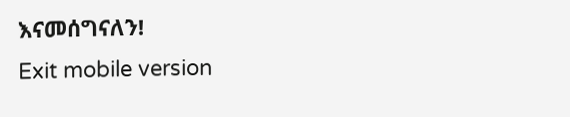እናመሰግናለን!
Exit mobile version